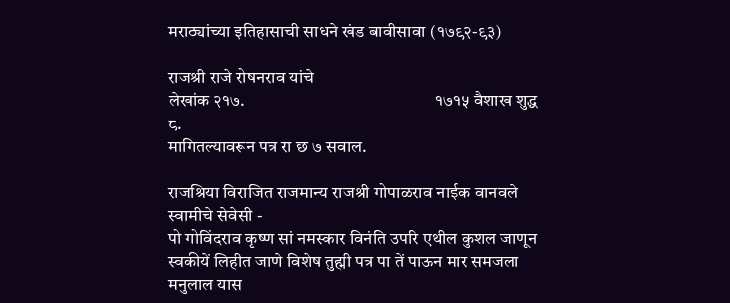मराठ्यांच्या इतिहासाची साधने खंड बावीसावा (१७९२-९३)

राजश्री राजे रोषनराव यांचे                                                          लेखांक २१७.                                                      १७१५ वैशाख शुद्ध ८.
मागितल्यावरून पत्र रा छ ७ सवाल.

राजश्रिया विराजित राजमान्य राजश्री गोपाळराव नाईक वानवले स्वामीचे सेवेसी -
पो गोविंदराव कृष्ण सां नमस्कार विनंति उपरि एथील कुशल जाणून स्वकीयें लिहीत जाणे विशेष तुह्मी पत्र पा तें पाऊन मार समजला मनुलाल यास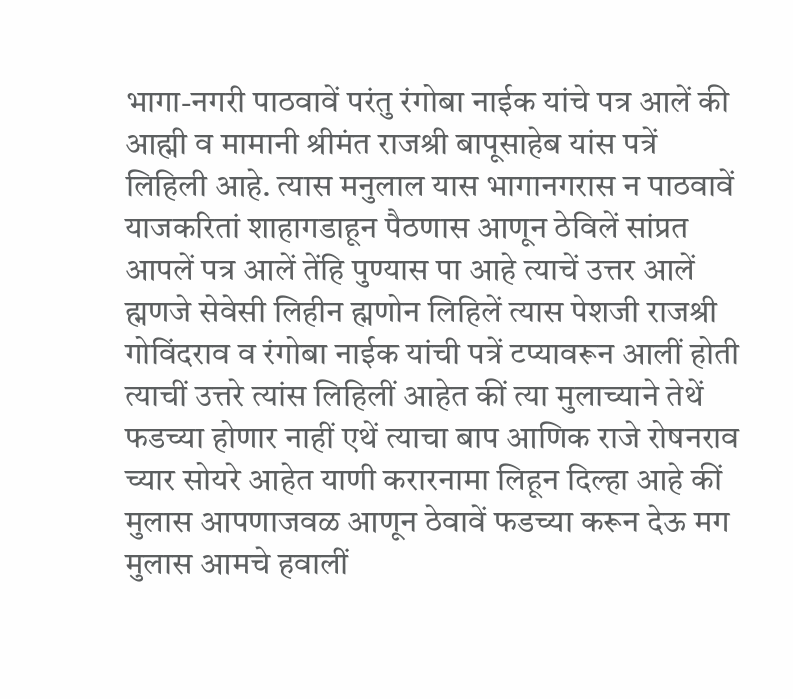भागा-नगरी पाठवावें परंतु रंगोबा नाईक यांचे पत्र आलें की आह्मी व मामानी श्रीमंत राजश्री बापूसाहेब यांस पत्रें लिहिली आहे. त्यास मनुलाल यास भागानगरास न पाठवावें याजकरितां शाहागडाहून पैठणास आणून ठेविलें सांप्रत आपलें पत्र आलें तेंहि पुण्यास पा आहे त्याचें उत्तर आलें ह्मणजे सेवेसी लिहीन ह्मणोन लिहिलें त्यास पेशजी राजश्री गोविंदराव व रंगोबा नाईक यांची पत्रें टप्यावरून आलीं होती त्याचीं उत्तरे त्यांस लिहिलीं आहेत कीं त्या मुलाच्याने तेथें फडच्या होणार नाहीं एथें त्याचा बाप आणिक राजे रोषनराव च्यार सोयरे आहेत याणी करारनामा लिहून दिल्हा आहे कीं मुलास आपणाजवळ आणून ठेवावें फडच्या करून देऊ मग मुलास आमचे हवालीं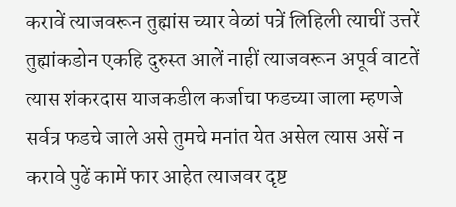करावें त्याजवरून तुह्मांस च्यार वेळां पत्रें लिहिली त्याचीं उत्तरें तुह्मांकडोन एकहि दुरुस्त आलें नाहीं त्याजवरून अपूर्व वाटतें त्यास शंकरदास याजकडील कर्जाचा फडच्या जाला म्हणजे सर्वत्र फडचे जाले असे तुमचे मनांत येत असेल त्यास असें न करावे पुढें कामें फार आहेत त्याजवर दृष्ट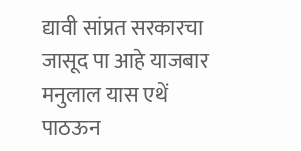द्यावी सांप्रत सरकारचा जासूद पा आहे याजबार मनुलाल यास एथें पाठऊन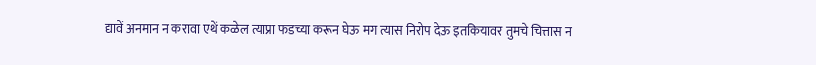द्यावें अनमान न करावा एथें कळेल त्याप्रा फडच्या करून घेऊ मग त्यास निरोप देऊ इतकियावर तुमचे चित्तास न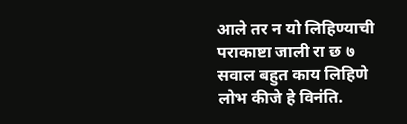आले तर न यो लिहिण्याची पराकाष्टा जाली रा छ ७ सवाल बहुत काय लिहिणे लोभ कीजे हे विनंति.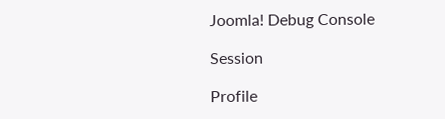Joomla! Debug Console

Session

Profile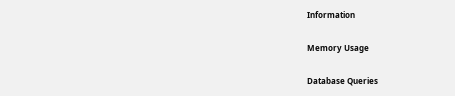Information

Memory Usage

Database Queries